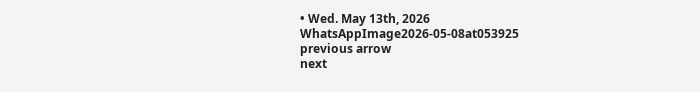• Wed. May 13th, 2026
WhatsAppImage2026-05-08at053925
previous arrow
next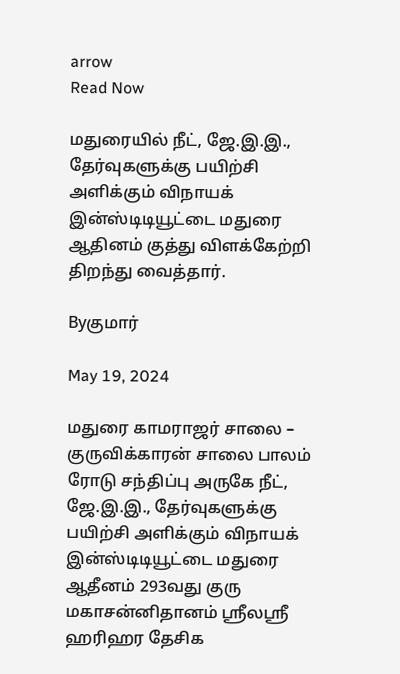arrow
Read Now

மதுரையில் நீட், ஜே.இ.இ., தேர்வுகளுக்கு பயிற்சி அளிக்கும் விநாயக் இன்ஸ்டிடியூட்டை மதுரை ஆதினம் குத்து விளக்கேற்றி திறந்து வைத்தார்.

Byகுமார்

May 19, 2024

மதுரை காமராஜர் சாலை – குருவிக்காரன் சாலை பாலம் ரோடு சந்திப்பு அருகே நீட், ஜே.இ.இ., தேர்வுகளுக்கு பயிற்சி அளிக்கும் விநாயக் இன்ஸ்டிடியூட்டை மதுரை ஆதீனம் 293வது குரு மகாசன்னிதானம் ஶ்ரீலஸ்ரீ ஹரிஹர தேசிக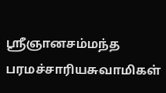ஸ்ரீஞானசம்மந்த பரமச்சாரியசுவாமிகள்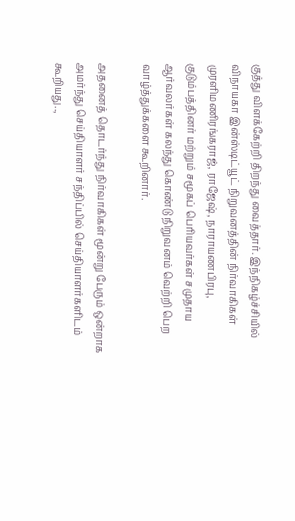குத்து விளக்கேற்றி திறந்து வைத்தார். இந்நிகழ்ச்சியில் விநாயகா இன்ஸ்டிட்யூட் நிறுவனத்தின் நிர்வாகிகள் முரளிமணிரங்கராஜ், ராஜேஷ், நாராயணபிரபு, குடும்பத்தினர் மற்றும் சமூகப் பெரியவர்கள் சமுதாய ஆர்வலர்கள் கலந்து கொண்டு நிறுவனம் வெற்றி பெற வாழ்த்துக்களை கூறினார்.

அதனைத் தொடர்ந்து நிர்வாகிகள் மூன்று பேரும் ஒன்றாக அமர்ந்து செய்தியாளர் சந்திப்பில் செய்தியாளர்களிடம் கூறியது..,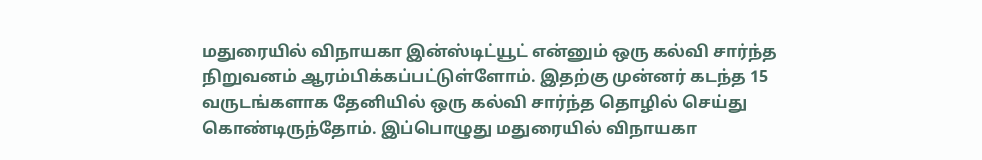மதுரையில் விநாயகா இன்ஸ்டிட்யூட் என்னும் ஒரு கல்வி சார்ந்த நிறுவனம் ஆரம்பிக்கப்பட்டுள்ளோம். இதற்கு முன்னர் கடந்த 15 வருடங்களாக தேனியில் ஒரு கல்வி சார்ந்த தொழில் செய்து கொண்டிருந்தோம். இப்பொழுது மதுரையில் விநாயகா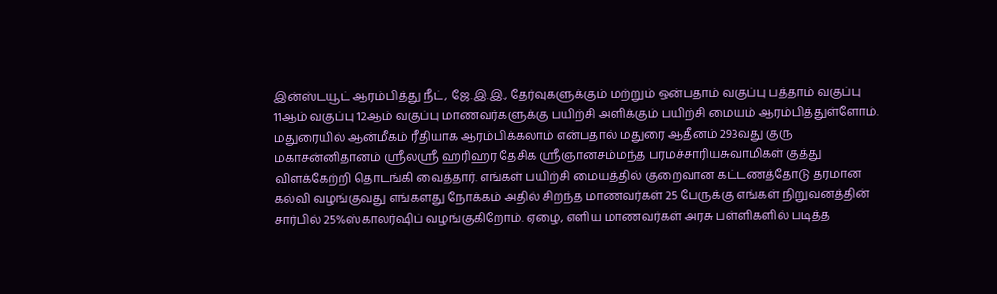இன்ஸ்டயூட் ஆரம்பித்து நீட், ஜே.இ.இ., தேர்வுகளுக்கும் மற்றும் ஒன்பதாம் வகுப்பு பத்தாம் வகுப்பு 11ஆம் வகுப்பு 12ஆம் வகுப்பு மாணவர்களுக்கு பயிற்சி அளிக்கும் பயிற்சி மையம் ஆரம்பித்துள்ளோம். மதுரையில் ஆன்மீகம் ரீதியாக ஆரம்பிக்கலாம் என்பதால் மதுரை ஆதீனம் 293வது குரு மகாசன்னிதானம் ஶ்ரீலஸ்ரீ ஹரிஹர தேசிக ஸ்ரீஞானசம்மந்த பரமச்சாரியசுவாமிகள் குத்து விளக்கேற்றி தொடங்கி வைத்தார். எங்கள் பயிற்சி மையத்தில் குறைவான கட்டணத்தோடு தரமான கல்வி வழங்குவது எங்களது நோக்கம் அதில் சிறந்த மாணவர்கள் 25 பேருக்கு எங்கள் நிறுவனத்தின் சார்பில் 25%ஸ்காலர்ஷிப் வழங்குகிறோம். ஏழை, எளிய மாணவர்கள் அரசு பள்ளிகளில் படித்த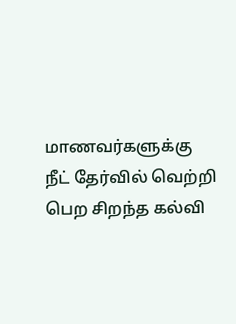மாணவர்களுக்கு நீட் தேர்வில் வெற்றி பெற சிறந்த கல்வி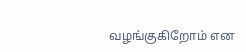வழங்குகிறோம் என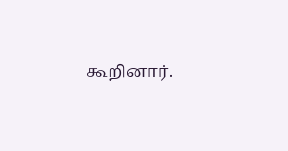கூறினார்.